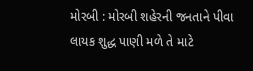મોરબી : મોરબી શહેરની જનતાને પીવા લાયક શુદ્ધ પાણી મળે તે માટે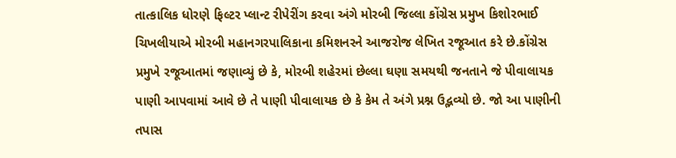તાત્કાલિક ધોરણે ફિલ્ટર પ્લાન્ટ રીપેરીંગ કરવા અંગે મોરબી જિલ્લા કોંગ્રેસ પ્રમુખ કિશોરભાઈ ચિખલીયાએ મોરબી મહાનગરપાલિકાના કમિશનરને આજરોજ લેખિત રજૂઆત કરે છે.કોંગ્રેસ પ્રમુખે રજૂઆતમાં જણાવ્યું છે કે, મોરબી શહેરમાં છેલ્લા ઘણા સમયથી જનતાને જે પીવાલાયક પાણી આપવામાં આવે છે તે પાણી પીવાલાયક છે કે કેમ તે અંગે પ્રશ્ન ઉદ્ભવ્યો છે. જો આ પાણીની તપાસ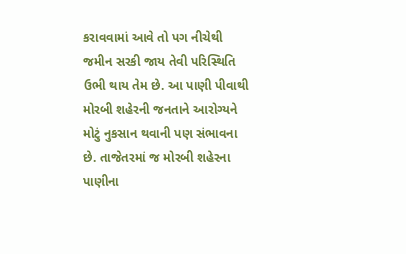કરાવવામાં આવે તો પગ નીચેથી જમીન સરકી જાય તેવી પરિસ્થિતિ ઉભી થાય તેમ છે. આ પાણી પીવાથી મોરબી શહેરની જનતાને આરોગ્યને મોટું નુકસાન થવાની પણ સંભાવના છે. તાજેતરમાં જ મોરબી શહેરના પાણીના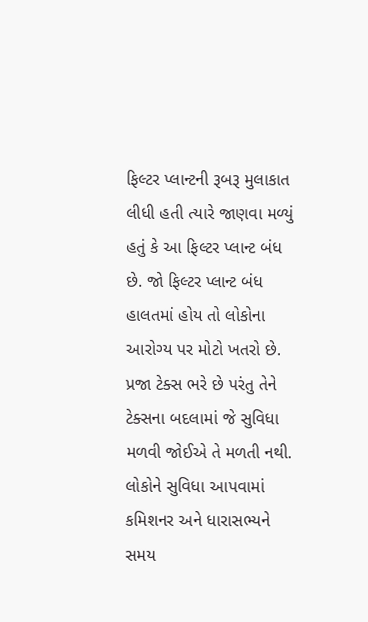ફિલ્ટર પ્લાન્ટની રૂબરૂ મુલાકાત લીધી હતી ત્યારે જાણવા મળ્યું હતું કે આ ફિલ્ટર પ્લાન્ટ બંધ છે. જો ફિલ્ટર પ્લાન્ટ બંધ હાલતમાં હોય તો લોકોના આરોગ્ય પર મોટો ખતરો છે. પ્રજા ટેક્સ ભરે છે પરંતુ તેને ટેક્સના બદલામાં જે સુવિધા મળવી જોઈએ તે મળતી નથી. લોકોને સુવિધા આપવામાં કમિશનર અને ધારાસભ્યને સમય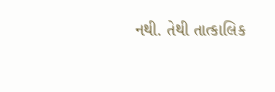નથી. તેથી તાત્કાલિક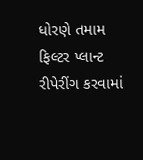ધોરણે તમામ ફિલ્ટર પ્લાન્ટ રીપેરીંગ કરવામાં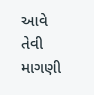આવે તેવી માગણી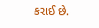કરાઈ છે.